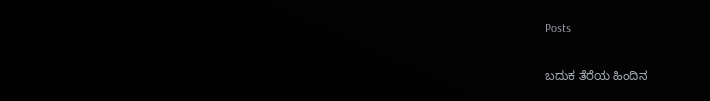Posts

ಬದುಕ ತೆರೆಯ ಹಿಂದಿನ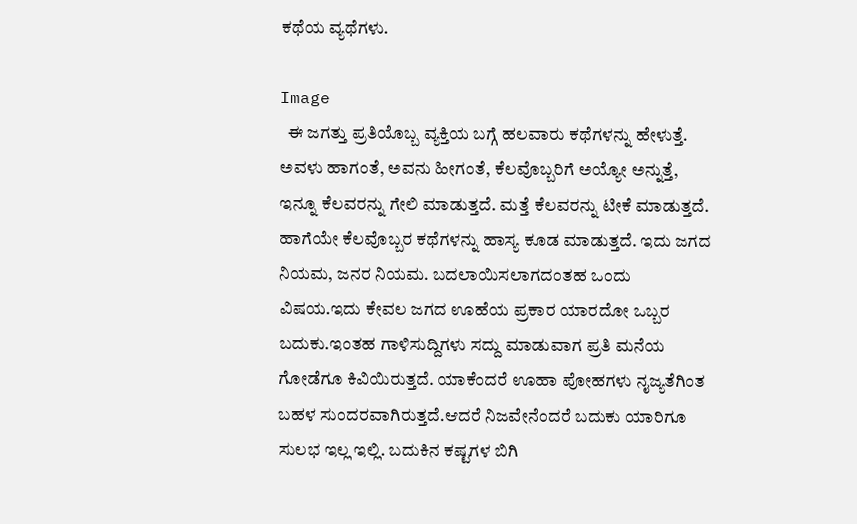ಕಥೆಯ ವ್ಯಥೆಗಳು.

Image
  ಈ ಜಗತ್ತು ಪ್ರತಿಯೊಬ್ಬ ವ್ಯಕ್ತಿಯ ಬಗ್ಗೆ ಹಲವಾರು ಕಥೆಗಳನ್ನು ಹೇಳುತ್ತೆ. ಅವಳು ಹಾಗಂತೆ, ಅವನು ಹೀಗಂತೆ, ಕೆಲವೊಬ್ಬರಿಗೆ ಅಯ್ಯೋ ಅನ್ನುತ್ತೆ, ಇನ್ನೂ ಕೆಲವರನ್ನು ಗೇಲಿ ಮಾಡುತ್ತದೆ. ಮತ್ತೆ ಕೆಲವರನ್ನು ಟೀಕೆ ಮಾಡುತ್ತದೆ. ಹಾಗೆಯೇ ಕೆಲವೊಬ್ಬರ ಕಥೆಗಳನ್ನು ಹಾಸ್ಯ ಕೂಡ ಮಾಡುತ್ತದೆ. ಇದು ಜಗದ ನಿಯಮ, ಜನರ ನಿಯಮ. ಬದಲಾಯಿಸಲಾಗದಂತಹ ಒಂದು ವಿಷಯ.ಇದು ಕೇವಲ ಜಗದ ಊಹೆಯ ಪ್ರಕಾರ ಯಾರದೋ ಒಬ್ಬರ ಬದುಕು.ಇಂತಹ ಗಾಳಿಸುದ್ದಿಗಳು ಸದ್ದು ಮಾಡುವಾಗ ಪ್ರತಿ ಮನೆಯ ಗೋಡೆಗೂ ಕಿವಿಯಿರುತ್ತದೆ. ಯಾಕೆಂದರೆ ಊಹಾ ಪೋಹಗಳು ನೖಜ್ಯತೆಗಿಂತ ಬಹಳ ಸುಂದರವಾಗಿರುತ್ತದೆ.ಆದರೆ ನಿಜವೇನೆಂದರೆ ಬದುಕು ಯಾರಿಗೂ ಸುಲಭ ಇಲ್ಲ ಇಲ್ಲಿ. ಬದುಕಿನ ಕಷ್ಟಗಳ ಬಿಗಿ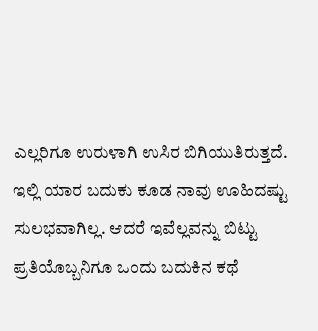ಎಲ್ಲರಿಗೂ ಉರುಳಾಗಿ ಉಸಿರ ಬಿಗಿಯುತಿರುತ್ತದೆ. ಇಲ್ಲಿ ಯಾರ ಬದುಕು ಕೂಡ ನಾವು ಊಹಿದಷ್ಟು ಸುಲಭವಾಗಿಲ್ಲ. ಆದರೆ ಇವೆಲ್ಲವನ್ನು ಬಿಟ್ಟು ಪ್ರತಿಯೊಬ್ಬನಿಗೂ ಒಂದು ಬದುಕಿನ ಕಥೆ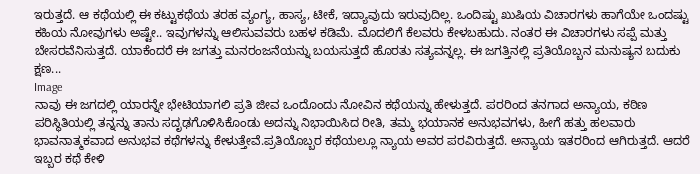ಇರುತ್ತದೆ. ಆ ಕಥೆಯಲ್ಲಿ ಈ ಕಟ್ಟುಕಥೆಯ ತರಹ ವ್ಯಂಗ್ಯ, ಹಾಸ್ಯ, ಟೀಕೆ, ಇದ್ಯಾವುದು ಇರುವುದಿಲ್ಲ. ಒಂದಿಷ್ಟು ಖುಷಿಯ ವಿಚಾರಗಳು ಹಾಗೆಯೇ ಒಂದಷ್ಟು ಕಹಿಯ ನೋವುಗಳು ಅಷ್ಟೇ.. ಇವುಗಳನ್ನು ಆಲಿಸುವವರು ಬಹಳ ಕಡಿಮೆ. ಮೊದಲಿಗೆ ಕೆಲವರು ಕೇಳಬಹುದು. ನಂತರ ಈ ವಿಚಾರಗಳು ಸಪ್ಪೆ ಮತ್ತು ಬೇಸರವೆನಿಸುತ್ತದೆ. ಯಾಕೆಂದರೆ ಈ ಜಗತ್ತು ಮನರಂಜನೆಯನ್ನು ಬಯಸುತ್ತದೆ ಹೊರತು ಸತ್ಯವನ್ನಲ್ಲ. ಈ ಜಗತ್ತಿನಲ್ಲಿ ಪ್ರತಿಯೊಬ್ಬನ ಮನುಷ್ಯನ ಬದುಕು ಕ್ಷಣ...
Image
ನಾವು ಈ ಜಗದಲ್ಲಿ ಯಾರನ್ನೇ ಭೇಟಿಯಾಗಲಿ ಪ್ರತಿ ಜೀವ ಒಂದೊಂದು ನೋವಿನ ಕಥೆಯನ್ನು ಹೇಳುತ್ತದೆ. ಪರರಿಂದ ತನಗಾದ ಅನ್ಯಾಯ, ಕಠಿಣ ಪರಿಸ್ಥಿತಿಯಲ್ಲಿ ತನ್ನನ್ನು ತಾನು ಸದೃಢಗೊಳಿಸಿಕೊಂಡು ಅದನ್ನು ನಿಭಾಯಿಸಿದ ರೀತಿ, ತಮ್ಮ ಭಯಾನಕ ಅನುಭವಗಳು, ಹೀಗೆ ಹತ್ತು ಹಲವಾರು ಭಾವನಾತ್ಮಕವಾದ ಅನುಭವ ಕಥೆಗಳನ್ನು ಕೇಳುತ್ತೇವೆ.ಪ್ರತಿಯೊಬ್ಬರ ಕಥೆಯಲ್ಲೂ ನ್ಯಾಯ ಅವರ ಪರವಿರುತ್ತದೆ. ಅನ್ಯಾಯ ಇತರರಿಂದ ಆಗಿರುತ್ತದೆ. ಆದರೆ ಇಬ್ಬರ ಕಥೆ ಕೇಳಿ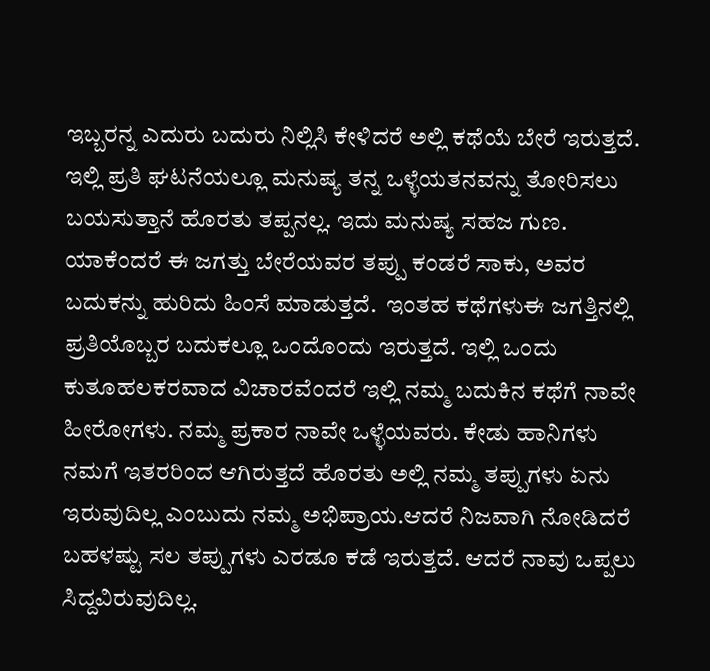ಇಬ್ಬರನ್ನ ಎದುರು ಬದುರು ನಿಲ್ಲಿಸಿ ಕೇಳಿದರೆ ಅಲ್ಲಿ ಕಥೆಯೆ ಬೇರೆ ಇರುತ್ತದೆ. ಇಲ್ಲಿ ಪ್ರತಿ ಘಟನೆಯಲ್ಲೂ ಮನುಷ್ಯ ತನ್ನ ಒಳ್ಳೆಯತನವನ್ನು ತೋರಿಸಲು ಬಯಸುತ್ತಾನೆ ಹೊರತು ತಪ್ಪನಲ್ಲ. ಇದು ಮನುಷ್ಯ ಸಹಜ ಗುಣ. ಯಾಕೆಂದರೆ ಈ ಜಗತ್ತು ಬೇರೆಯವರ ತಪ್ಪು ಕಂಡರೆ ಸಾಕು, ಅವರ ಬದುಕನ್ನು ಹುರಿದು ಹಿಂಸೆ ಮಾಡುತ್ತದೆ.  ಇಂತಹ ಕಥೆಗಳುಈ ಜಗತ್ತಿನಲ್ಲಿ ಪ್ರತಿಯೊಬ್ಬರ ಬದುಕಲ್ಲೂ ಒಂದೊಂದು ಇರುತ್ತದೆ. ಇಲ್ಲಿ ಒಂದು ಕುತೂಹಲಕರವಾದ ವಿಚಾರವೆಂದರೆ ಇಲ್ಲಿ ನಮ್ಮ ಬದುಕಿನ ಕಥೆಗೆ ನಾವೇ ಹೀರೋಗಳು. ನಮ್ಮ ಪ್ರಕಾರ ನಾವೇ ಒಳ್ಳೆಯವರು. ಕೇಡು ಹಾನಿಗಳು ನಮಗೆ ಇತರರಿಂದ ಆಗಿರುತ್ತದೆ ಹೊರತು ಅಲ್ಲಿ ನಮ್ಮ ತಪ್ಪುಗಳು ಏನು ಇರುವುದಿಲ್ಲ ಎಂಬುದು ನಮ್ಮ ಅಭಿಪ್ರಾಯ.ಆದರೆ ನಿಜವಾಗಿ ನೋಡಿದರೆ ಬಹಳಷ್ಟು ಸಲ ತಪ್ಪುಗಳು ಎರಡೂ ಕಡೆ ಇರುತ್ತದೆ. ಆದರೆ ನಾವು ಒಪ್ಪಲು ಸಿದ್ದವಿರುವುದಿಲ್ಲ.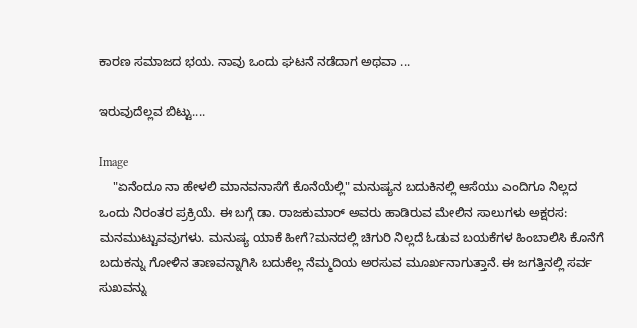ಕಾರಣ ಸಮಾಜದ ಭಯ. ನಾವು ಒಂದು ಘಟನೆ ನಡೆದಾಗ ಅಥವಾ ...

ಇರುವುದೆಲ್ಲವ ಬಿಟ್ಟು....

Image
    "ಏನೆಂದೂ ನಾ ಹೇಳಲಿ ಮಾನವನಾಸೆಗೆ ಕೊನೆಯೆಲ್ಲಿ" ಮನುಷ್ಯನ ಬದುಕಿನಲ್ಲಿ ಆಸೆಯು ಎಂದಿಗೂ ನಿಲ್ಲದ ಒಂದು ನಿರಂತರ ಪ್ರಕ್ರಿಯೆ. ಈ ಬಗ್ಗೆ ಡಾ. ರಾಜಕುಮಾರ್ ಅವರು ಹಾಡಿರುವ ಮೇಲಿನ ಸಾಲುಗಳು ಅಕ್ಷರಸ: ಮನಮುಟ್ಟುವವುಗಳು. ಮನುಷ್ಯ ಯಾಕೆ ಹೀಗೆ?ಮನದಲ್ಲಿ ಚಿಗುರಿ ನಿಲ್ಲದೆ ಓಡುವ ಬಯಕೆಗಳ ಹಿಂಬಾಲಿಸಿ ಕೊನೆಗೆ ಬದುಕನ್ನು ಗೋಳಿನ ತಾಣವನ್ನಾಗಿಸಿ ಬದುಕೆಲ್ಲ ನೆಮ್ಮದಿಯ ಅರಸುವ ಮೂರ್ಖನಾಗುತ್ತಾನೆ. ಈ ಜಗತ್ತಿನಲ್ಲಿ ಸರ್ವ ಸುಖವನ್ನು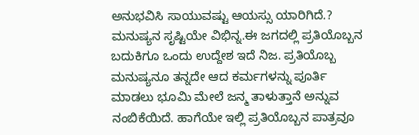ಅನುಭವಿಸಿ ಸಾಯುವಷ್ಟು ಆಯಸ್ಸು ಯಾರಿಗಿದೆ.? ಮನುಷ್ಯನ ಸೃಷ್ಟಿಯೇ ವಿಭಿನ್ನ.ಈ ಜಗದಲ್ಲಿ ಪ್ರತಿಯೊಬ್ಬನ ಬದುಕಿಗೂ ಒಂದು ಉದ್ದೇಶ ಇದೆ ನಿಜ. ಪ್ರತಿಯೊಬ್ಬ ಮನುಷ್ಯನೂ ತನ್ನದೇ ಆದ ಕರ್ಮಗಳನ್ನು ಪೂರ್ತಿ ಮಾಡಲು ಭೂಮಿ ಮೇಲೆ ಜನ್ಮ ತಾಳುತ್ತಾನೆ ಅನ್ನುವ ನಂಬಿಕೆಯಿದೆ. ಹಾಗೆಯೇ ಇಲ್ಲಿ ಪ್ರತಿಯೊಬ್ಬನ ಪಾತ್ರವೂ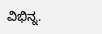ವಿಭಿನ್ನ.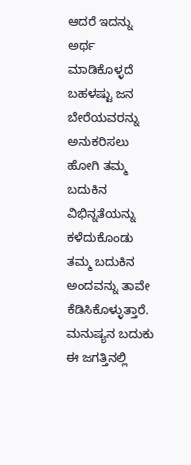ಆದರೆ ಇದನ್ನು ಅರ್ಥ ಮಾಡಿಕೊಳ್ಳದೆ ಬಹಳಷ್ಟು ಜನ ಬೇರೆಯವರನ್ನು ಅನುಕರಿಸಲು ಹೋಗಿ ತಮ್ಮ ಬದುಕಿನ ವಿಭಿನ್ನತೆಯನ್ನು ಕಳೆದುಕೊಂಡು ತಮ್ಮ ಬದುಕಿನ ಅಂದವನ್ನು ತಾವೇ ಕೆಡಿಸಿಕೊಳ್ಳುತ್ತಾರೆ. ಮನುಷ್ಯನ ಬದುಕು ಈ ಜಗತ್ತಿನಲ್ಲಿ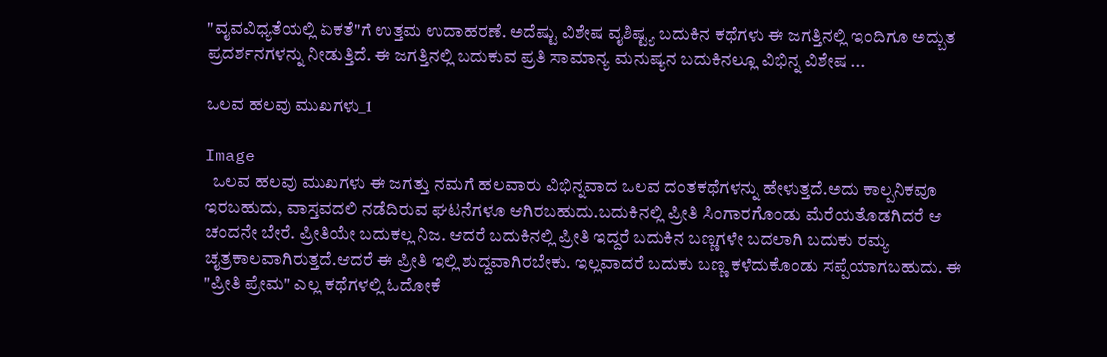"ವೖವವಿಧ್ಯತೆಯಲ್ಲಿ ಏಕತೆ"ಗೆ ಉತ್ತಮ ಉದಾಹರಣೆ. ಅದೆಷ್ಟು ವಿಶೇಷ ವೖಶಿಷ್ಟ್ಯ ಬದುಕಿನ ಕಥೆಗಳು ಈ ಜಗತ್ತಿನಲ್ಲಿ ಇಂದಿಗೂ ಅದ್ಬುತ ಪ್ರದರ್ಶನಗಳನ್ನು ನೀಡುತ್ತಿದೆ. ಈ ಜಗತ್ತಿನಲ್ಲಿ ಬದುಕುವ ಪ್ರತಿ ಸಾಮಾನ್ಯ ಮನುಷ್ಯನ ಬದುಕಿನಲ್ಲೂ ವಿಭಿನ್ನ ವಿಶೇಷ ...

ಒಲವ ಹಲವು ಮುಖಗಳು_1

Image
  ಒಲವ ಹಲವು ಮುಖಗಳು ಈ ಜಗತ್ತು ನಮಗೆ ಹಲವಾರು ವಿಭಿನ್ನವಾದ ಒಲವ ದಂತಕಥೆಗಳನ್ನು ಹೇಳುತ್ತದೆ.ಅದು ಕಾಲ್ಪನಿಕವೂ ಇರಬಹುದು, ವಾಸ್ತವದಲಿ ನಡೆದಿರುವ ಘಟನೆಗಳೂ ಆಗಿರಬಹುದು.ಬದುಕಿನಲ್ಲಿ ಪ್ರೀತಿ ಸಿಂಗಾರಗೊಂಡು ಮೆರೆಯತೊಡಗಿದರೆ ಆ ಚಂದನೇ ಬೇರೆ. ಪ್ರೀತಿಯೇ ಬದುಕಲ್ಲ ನಿಜ. ಆದರೆ ಬದುಕಿನಲ್ಲಿ ಪ್ರೀತಿ ಇದ್ದರೆ ಬದುಕಿನ ಬಣ್ಣಗಳೇ ಬದಲಾಗಿ ಬದುಕು ರಮ್ಯ ಚೖತ್ರಕಾಲವಾಗಿರುತ್ತದೆ.ಆದರೆ ಈ ಪ್ರೀತಿ ಇಲ್ಲಿ ಶುದ್ದವಾಗಿರಬೇಕು. ಇಲ್ಲವಾದರೆ ಬದುಕು ಬಣ್ಣ ಕಳೆದುಕೊಂಡು ಸಪ್ಪೆಯಾಗಬಹುದು. ಈ "ಪ್ರೀತಿ ಪ್ರೇಮ" ಎಲ್ಲ ಕಥೆಗಳಲ್ಲಿ ಓದೋಕೆ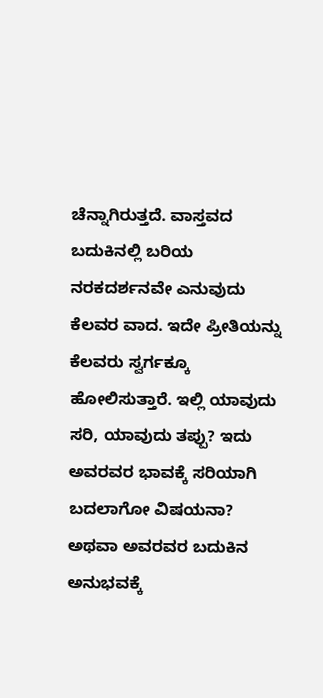ಚೆನ್ನಾಗಿರುತ್ತದೆ. ವಾಸ್ತವದ ಬದುಕಿನಲ್ಲಿ ಬರಿಯ ನರಕದರ್ಶನವೇ ಎನುವುದು ಕೆಲವರ ವಾದ. ಇದೇ ಪ್ರೀತಿಯನ್ನು ಕೆಲವರು ಸ್ವರ್ಗಕ್ಕೂ ಹೋಲಿಸುತ್ತಾರೆ. ಇಲ್ಲಿ ಯಾವುದು ಸರಿ, ಯಾವುದು ತಪ್ಪು? ಇದು ಅವರವರ ಭಾವಕ್ಕೆ ಸರಿಯಾಗಿ ಬದಲಾಗೋ ವಿಷಯನಾ? ಅಥವಾ ಅವರವರ ಬದುಕಿನ ಅನುಭವಕ್ಕೆ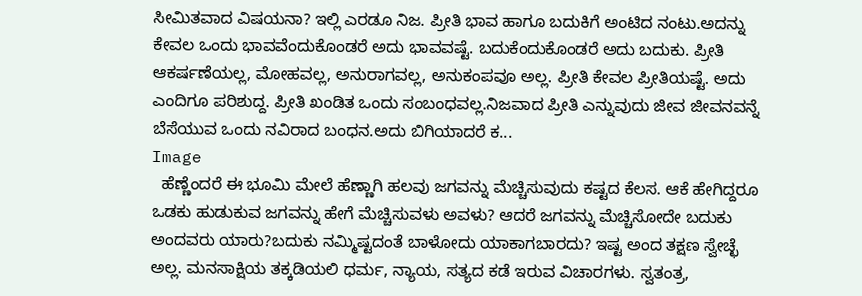ಸೀಮಿತವಾದ ವಿಷಯನಾ? ಇಲ್ಲಿ ಎರಡೂ ನಿಜ. ಪ್ರೀತಿ ಭಾವ ಹಾಗೂ ಬದುಕಿಗೆ ಅಂಟಿದ ನಂಟು.ಅದನ್ನು ಕೇವಲ ಒಂದು ಭಾವವೆಂದುಕೊಂಡರೆ ಅದು ಭಾವವಷ್ಟೆ. ಬದುಕೆಂದುಕೊಂಡರೆ ಅದು ಬದುಕು. ಪ್ರೀತಿ ಆಕರ್ಷಣೆಯಲ್ಲ, ಮೋಹವಲ್ಲ, ಅನುರಾಗವಲ್ಲ, ಅನುಕಂಪವೂ ಅಲ್ಲ. ಪ್ರೀತಿ ಕೇವಲ ಪ್ರೀತಿಯಷ್ಟೆ. ಅದು ಎಂದಿಗೂ ಪರಿಶುದ್ದ. ಪ್ರೀತಿ ಖಂಡಿತ ಒಂದು ಸಂಬಂಧವಲ್ಲ.ನಿಜವಾದ ಪ್ರೀತಿ ಎನ್ನುವುದು ಜೀವ ಜೀವನವನ್ನೆ ಬೆಸೆಯುವ ಒಂದು ನವಿರಾದ ಬಂಧನ.ಅದು ಬಿಗಿಯಾದರೆ ಕ...
Image
  ಹೆಣ್ಣೆಂದರೆ ಈ ಭೂಮಿ ಮೇಲೆ ಹೆಣ್ಣಾಗಿ ಹಲವು ಜಗವನ್ನು ಮೆಚ್ಚಿಸುವುದು ಕಷ್ಟದ ಕೆಲಸ. ಆಕೆ ಹೇಗಿದ್ದರೂ ಒಡಕು ಹುಡುಕುವ ಜಗವನ್ನು ಹೇಗೆ ಮೆಚ್ಚಿಸುವಳು ಅವಳು? ಆದರೆ ಜಗವನ್ನು ಮೆಚ್ಚಿಸೋದೇ ಬದುಕು ಅಂದವರು ಯಾರು?ಬದುಕು ನಮ್ಮಿಷ್ಟದಂತೆ ಬಾಳೋದು ಯಾಕಾಗಬಾರದು? ಇಷ್ಟ ಅಂದ ತಕ್ಷಣ ಸ್ವೇಚ್ಛೆ ಅಲ್ಲ. ಮನಸಾಕ್ಷಿಯ ತಕ್ಕಡಿಯಲಿ ಧರ್ಮ, ನ್ಯಾಯ, ಸತ್ಯದ ಕಡೆ ಇರುವ ವಿಚಾರಗಳು. ಸ್ವತಂತ್ರ,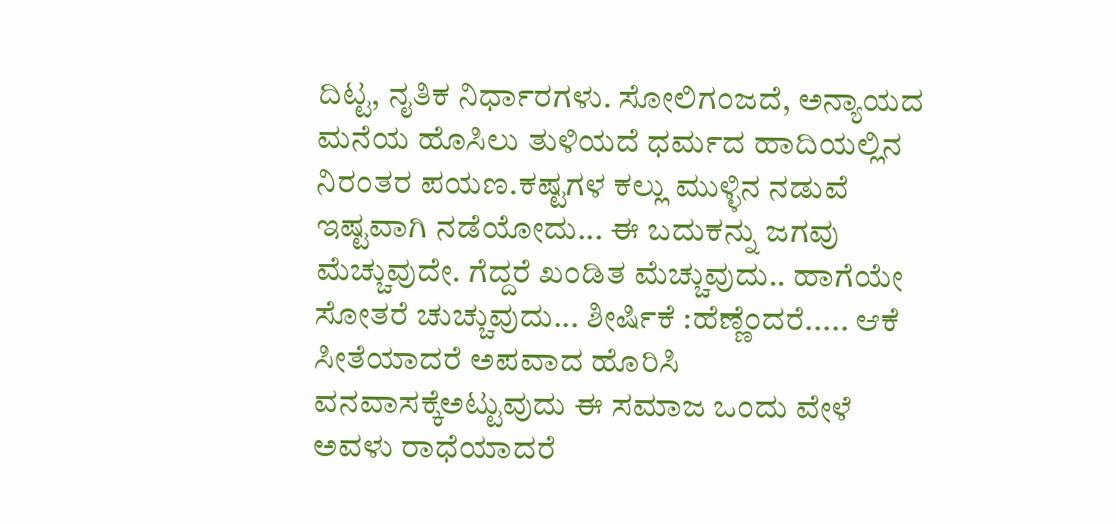ದಿಟ್ಟ, ನೖತಿಕ ನಿರ್ಧಾರಗಳು. ಸೋಲಿಗಂಜದೆ, ಅನ್ಯಾಯದ ಮನೆಯ ಹೊಸಿಲು ತುಳಿಯದೆ ಧರ್ಮದ ಹಾದಿಯಲ್ಲಿನ ನಿರಂತರ ಪಯಣ.ಕಷ್ಟಗಳ ಕಲ್ಲು ಮುಳ್ಳಿನ ನಡುವೆ ಇಷ್ಟವಾಗಿ ನಡೆಯೋದು... ಈ ಬದುಕನ್ನು ಜಗವು ಮೆಚ್ಚುವುದೇ. ಗೆದ್ದರೆ ಖಂಡಿತ ಮೆಚ್ಚುವುದು.. ಹಾಗೆಯೇ ಸೋತರೆ ಚುಚ್ಚುವುದು... ಶೀರ್ಷಿಕೆ :ಹೆಣ್ಣೆಂದರೆ..... ಆಕೆ ಸೀತೆಯಾದರೆ ಅಪವಾದ ಹೊರಿಸಿ ವನವಾಸಕ್ಕೆಅಟ್ಟುವುದು ಈ ಸಮಾಜ ಒಂದು ವೇಳೆ ಅವಳು ರಾಧೆಯಾದರೆ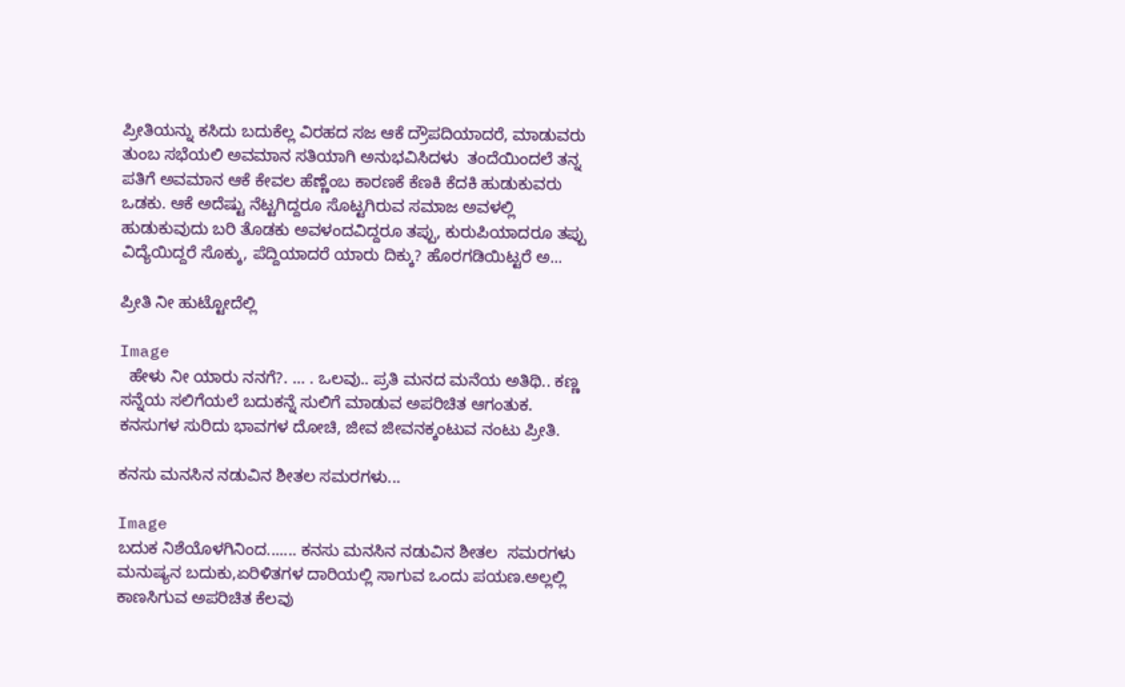ಪ್ರೀತಿಯನ್ನು ಕಸಿದು ಬದುಕೆಲ್ಲ ವಿರಹದ ಸಜ ಆಕೆ ದ್ರೌಪದಿಯಾದರೆ, ಮಾಡುವರು ತುಂಬ ಸಭೆಯಲಿ ಅವಮಾನ ಸತಿಯಾಗಿ ಅನುಭವಿಸಿದಳು  ತಂದೆಯಿಂದಲೆ ತನ್ನ ಪತಿಗೆ ಅವಮಾನ ಆಕೆ ಕೇವಲ ಹೆಣ್ಣೆಂಬ ಕಾರಣಕೆ ಕೆಣಕಿ ಕೆದಕಿ ಹುಡುಕುವರು ಒಡಕು. ಆಕೆ ಅದೆಷ್ಟು ನೆಟ್ಟಗಿದ್ದರೂ ಸೊಟ್ಟಗಿರುವ ಸಮಾಜ ಅವಳಲ್ಲಿ ಹುಡುಕುವುದು ಬರಿ ತೊಡಕು ಅವಳಂದವಿದ್ದರೂ ತಪ್ಪು, ಕುರುಪಿಯಾದರೂ ತಪ್ಪು  ವಿದ್ಯೆಯಿದ್ದರೆ ಸೊಕ್ಕು, ಪೆದ್ದಿಯಾದರೆ ಯಾರು ದಿಕ್ಕು? ಹೊರಗಡಿಯಿಟ್ಟರೆ ಅ...

ಪ್ರೀತಿ ನೀ ಹುಟ್ಟೋದೆಲ್ಲಿ

Image
  ಹೇಳು ನೀ ಯಾರು ನನಗೆ?. … . ಒಲವು.. ಪ್ರತಿ ಮನದ ಮನೆಯ ಅತಿಥಿ.. ಕಣ್ಣ ಸನ್ನೆಯ ಸಲಿಗೆಯಲೆ ಬದುಕನ್ನೆ ಸುಲಿಗೆ ಮಾಡುವ ಅಪರಿಚಿತ ಆಗಂತುಕ. ಕನಸುಗಳ ಸುರಿದು ಭಾವಗಳ ದೋಚಿ, ಜೀವ ಜೀವನಕ್ಕಂಟುವ ನಂಟು ಪ್ರೀತಿ.

ಕನಸು ಮನಸಿನ ನಡುವಿನ ಶೀತಲ ಸಮರಗಳು...

Image
ಬದುಕ ನಿಶೆಯೊಳಗಿನಿಂದ....... ಕನಸು ಮನಸಿನ ನಡುವಿನ ಶೀತಲ  ಸಮರಗಳು ಮನುಷ್ಯನ ಬದುಕು,ಏರಿಳಿತಗಳ ದಾರಿಯಲ್ಲಿ ಸಾಗುವ ಒಂದು ಪಯಣ.ಅಲ್ಲಲ್ಲಿ ಕಾಣಸಿಗುವ ಅಪರಿಚಿತ ಕೆಲವು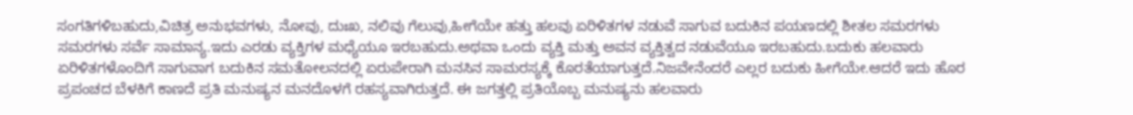ಸಂಗತಿಗಳಿಬಹುದು,ವಿಚಿತ್ರ ಅನುಭವಗಳು, ನೋವು, ದುಃಖ, ನಲಿವು ಗೆಲುವು,ಹೀಗೆಯೇ ಹತ್ತು ಹಲವು ಏರಿಳಿತಗಳ ನಡುವೆ ಸಾಗುವ ಬದುಕಿನ ಪಯಣದಲ್ಲಿ ಶೀತಲ ಸಮರಗಳು ಸಮರಗಳು ಸರ್ವೆ ಸಾಮಾನ್ಯ.ಇದು ಎರಡು ವ್ಯಕ್ತಿಗಳ ಮಧ್ಯೆಯೂ ಇರಬಹುದು.ಅಥವಾ ಒಂದು ವ್ಯಕ್ತಿ ಮತ್ತು ಅವನ ವ್ಯಕ್ತಿತ್ವದ ನಡುವೆಯೂ ಇರಬಹುದು.ಬದುಕು ಹಲವಾರು ಏರಿಳಿತಗಳೊಂದಿಗೆ ಸಾಗುವಾಗ ಬದುಕಿನ ಸಮತೋಲನದಲ್ಲಿ ಏರುಪೇರಾಗಿ ಮನಸಿನ ಸಾಮರಸ್ಯಕ್ಕೆ ಕೊರತೆಯಾಗುತ್ತದೆ.ನಿಜವೇನೆಂದರೆ ಎಲ್ಲರ ಬದುಕು ಹೀಗೆಯೇ.ಆದರೆ ಇದು ಹೊರ ಪ್ರಪಂಚದ ಬೆಳಕಿಗೆ ಕಾಣದೆ ಪ್ರತಿ ಮನುಷ್ಯನ ಮನದೊಳಗೆ ರಹಸ್ಯವಾಗಿರುತ್ತದೆ. ಈ ಜಗತ್ತಲ್ಲಿ ಪ್ರತಿಯೊಬ್ಬ ಮನುಷ್ಯನು ಹಲವಾರು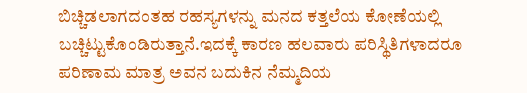ಬಿಚ್ಚಿಡಲಾಗದಂತಹ ರಹಸ್ಯಗಳನ್ನು ಮನದ ಕತ್ತಲೆಯ ಕೋಣೆಯಲ್ಲಿ ಬಚ್ಚಿಟ್ಟುಕೊಂಡಿರುತ್ತಾನೆ.ಇದಕ್ಕೆ ಕಾರಣ ಹಲವಾರು ಪರಿಸ್ಥಿತಿಗಳಾದರೂ ಪರಿಣಾಮ ಮಾತ್ರ ಅವನ ಬದುಕಿನ ನೆಮ್ಮದಿಯ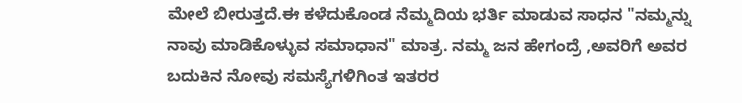ಮೇಲೆ ಬೀರುತ್ತದೆ.ಈ ಕಳೆದುಕೊಂಡ ನೆಮ್ಮದಿಯ ಭರ್ತಿ ಮಾಡುವ ಸಾಧನ "ನಮ್ಮನ್ನು ನಾವು ಮಾಡಿಕೊಳ್ಳುವ ಸಮಾಧಾನ" ಮಾತ್ರ. ನಮ್ಮ ಜನ ಹೇಗಂದ್ರೆ ,ಅವರಿಗೆ ಅವರ ಬದುಕಿನ ನೋವು ಸಮಸ್ಯೆಗಳಿಗಿಂತ ಇತರರ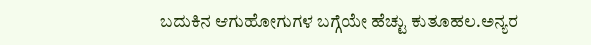ಬದುಕಿನ ಆಗುಹೋಗುಗಳ ಬಗ್ಗೆಯೇ ಹೆಚ್ಟು ಕುತೂಹಲ.ಅನ್ಯರ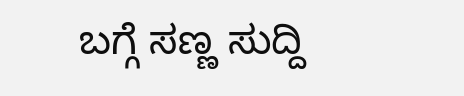ಬಗ್ಗೆ ಸಣ್ಣ ಸುದ್ದಿ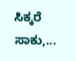ಸಿಕ್ಕರೆ ಸಾಕು,...